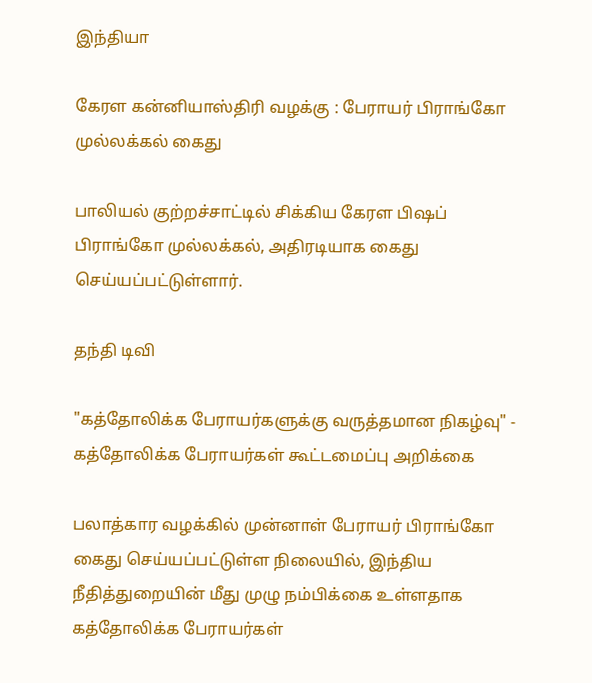இந்தியா

கேரள கன்னியாஸ்திரி வழக்கு : பேராயர் பிராங்கோ முல்லக்கல் கைது

பாலியல் குற்றச்சாட்டில் சிக்கிய கேரள பிஷப் பிராங்கோ முல்லக்கல், அதிரடியாக கைது செய்யப்பட்டுள்ளார்.

தந்தி டிவி

"கத்தோலிக்க பேராயர்களுக்கு வருத்தமான நிகழ்வு" - கத்தோலிக்க பேராயர்கள் கூட்டமைப்பு அறிக்கை

பலாத்கார வழக்கில் முன்னாள் பேராயர் பிராங்கோ கைது செய்யப்பட்டுள்ள நிலையில், இந்திய நீதித்துறையின் மீது முழு நம்பிக்கை உள்ளதாக கத்தோலிக்க பேராயர்கள்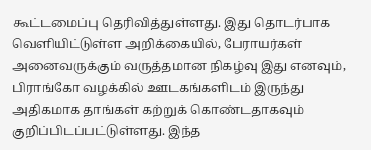கூட்டமைப்பு தெரிவித்துள்ளது. இது தொடர்பாக வெளியிட்டுள்ள அறிக்கையில், பேராயர்கள் அனைவருக்கும் வருத்தமான நிகழ்வு இது எனவும், பிராங்கோ வழக்கில் ஊடகங்களிடம் இருந்து அதிகமாக தாங்கள் கற்றுக் கொண்டதாகவும் குறிப்பிடப்பட்டுள்ளது. இந்த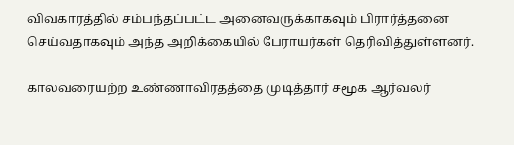விவகாரத்தில் சம்பந்தப்பட்ட அனைவருக்காகவும் பிரார்த்தனை செய்வதாகவும் அந்த அறிக்கையில் பேராயர்கள் தெரிவித்துள்ளனர்.

காலவரையற்ற உண்ணாவிரதத்தை முடித்தார் சமூக ஆர்வலர்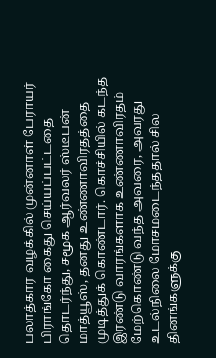பலாத்கார வழக்கில் முன்னாள் பேராயர் பிராங்கோ கைது செய்யப்பட்டதை தொடர்ந்து, சமூக ஆர்வலர் ஸ்டீபன் மாத்யூஸ், தனது உண்ணாவிரதத்தை முடித்துக் கொண்டார். கொச்சியில் கடந்த இரண்டு வாரங்களாக உண்ணாவிரதம் மேற்கொண்டு வந்த அவரை, அவரது உடல்நிலை மோசமடைந்ததால் சில தினங்களுக்கு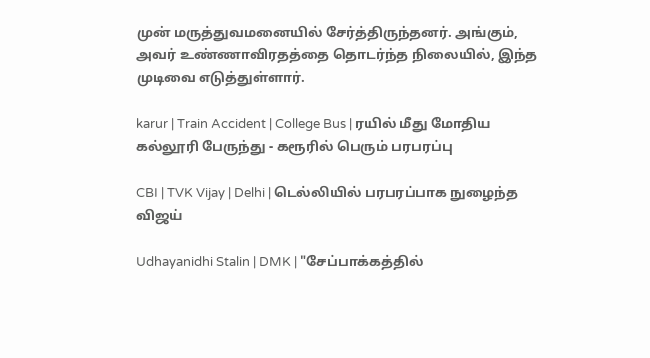முன் மருத்துவமனையில் சேர்த்திருந்தனர். அங்கும், அவர் உண்ணாவிரதத்தை தொடர்ந்த நிலையில், இந்த முடிவை எடுத்துள்ளார்.

karur | Train Accident | College Bus | ரயில் மீது மோதிய கல்லூரி பேருந்து - கரூரில் பெரும் பரபரப்பு

CBI | TVK Vijay | Delhi | டெல்லியில் பரபரப்பாக நுழைந்த விஜய்

Udhayanidhi Stalin | DMK | "சேப்பாக்கத்தில்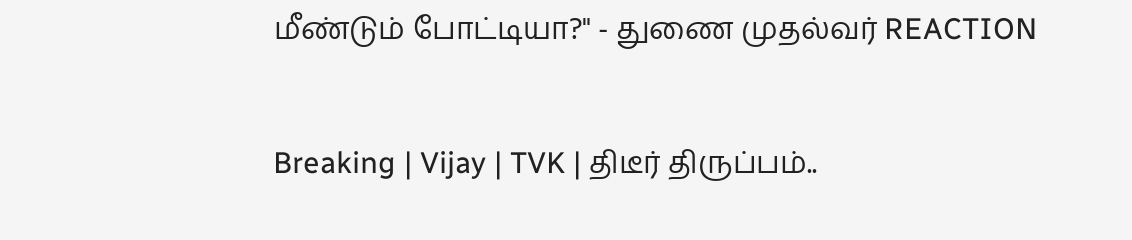மீண்டும் போட்டியா?" - துணை முதல்வர் REACTION

Breaking | Vijay | TVK | திடீர் திருப்பம்..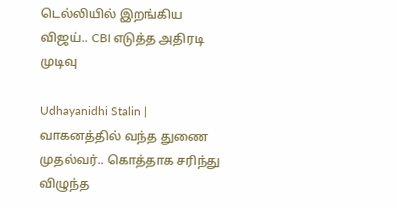டெல்லியில் இறங்கிய விஜய்.. CBI எடுத்த அதிரடி முடிவு

Udhayanidhi Stalin | வாகனத்தில் வந்த துணை முதல்வர்.. கொத்தாக சரிந்து விழுந்த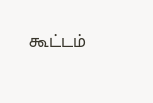கூட்டம்